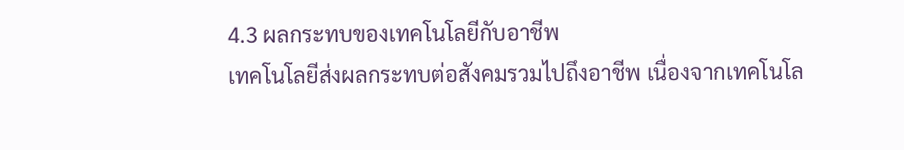4.3 ผลกระทบของเทคโนโลยีกับอาชีพ
เทคโนโลยีส่งผลกระทบต่อสังคมรวมไปถึงอาชีพ เนื่องจากเทคโนโล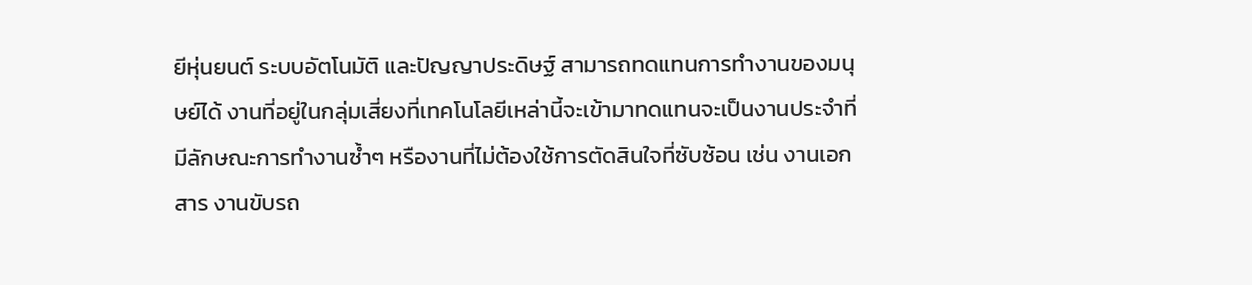ยีหุ่นยนต์ ระบบอัตโนมัติ และปัญญาประดิษฐ์ สามารถทดแทนการทำงานของมนุษย์ได้ งานที่อยู่ในกลุ่มเสี่ยงที่เทคโนโลยีเหล่านี้จะเข้ามาทดแทนจะเป็นงานประจำที่มีลักษณะการทำงานซ้ำๆ หรืองานที่ไม่ต้องใช้การตัดสินใจที่ซับซ้อน เช่น งานเอกสาร งานขับรถ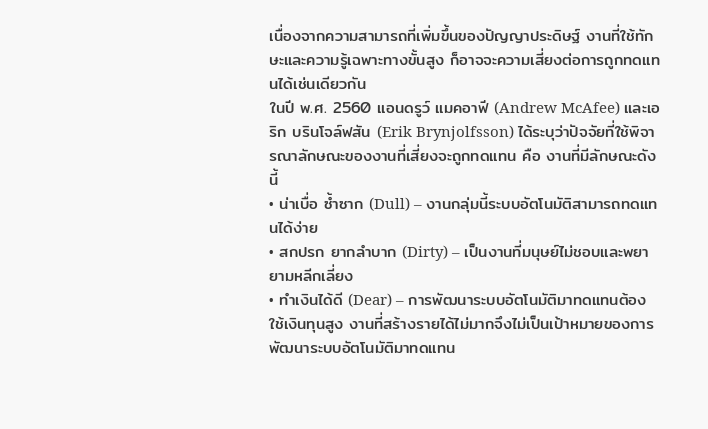เนื่องจากความสามารถที่เพิ่มขึ้นของปัญญาประดิษฐ์ งานที่ใช้ทักษะและความรู้เฉพาะทางขั้นสูง ก็อาจจะความเสี่ยงต่อการถูกทดแทนได้เช่นเดียวกัน
ในปี พ.ศ. 2560 แอนดรูว์ แมคอาฟี (Andrew McAfee) และเอริก บรินโจล์ฟสัน (Erik Brynjolfsson) ได้ระบุว่าปัจจัยที่ใช้พิจารณาลักษณะของงานที่เสี่ยงจะถูกทดแทน คือ งานที่มีลักษณะดังนี้
• น่าเบื่อ ซ้ำซาก (Dull) – งานกลุ่มนี้ระบบอัตโนมัติสามารถทดแทนได้ง่าย
• สกปรก ยากลำบาก (Dirty) – เป็นงานที่มนุษย์ไม่ชอบและพยายามหลีกเลี่ยง
• ทำเงินได้ดี (Dear) – การพัฒนาระบบอัตโนมัติมาทดแทนต้องใช้เงินทุนสูง งานที่สร้างรายได้ไม่มากจึงไม่เป็นเป้าหมายของการพัฒนาระบบอัตโนมัติมาทดแทน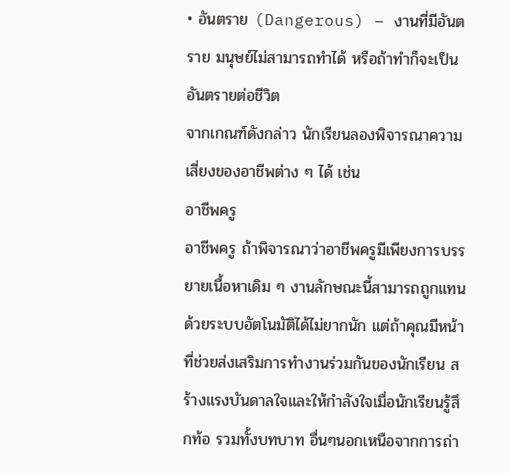• อันตราย (Dangerous) – งานที่มีอันตราย มนุษย์ไม่สามารถทำได้ หรือถ้าทำก็จะเป็นอันตรายต่อชีวิต
จากเกณฑ์ดังกล่าว นักเรียนลองพิจารณาความเสี่ยงของอาชีพต่าง ๆ ได้ เช่น
อาชีพครู
อาชีพครู ถ้าพิจารณาว่าอาชีพครูมีเพียงการบรรยายเนื้อหาเดิม ๆ งานลักษณะนี้สามารถถูกแทนด้วยระบบอัตโนมัติได้ไม่ยากนัก แต่ถ้าคุณมีหน้าที่ช่วยส่งเสริมการทำงานร่วมกันของนักเรียน สร้างแรงบันดาลใจและให้กำลังใจเมื่อนักเรียนรู้สึกท้อ รวมทั้งบทบาท อื่นๆนอกเหนือจากการถ่า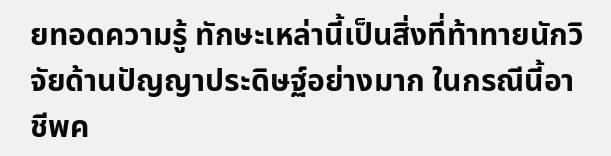ยทอดความรู้ ทักษะเหล่านี้เป็นสิ่งที่ท้าทายนักวิจัยด้านปัญญาประดิษฐ์อย่างมาก ในกรณีนี้อาชีพค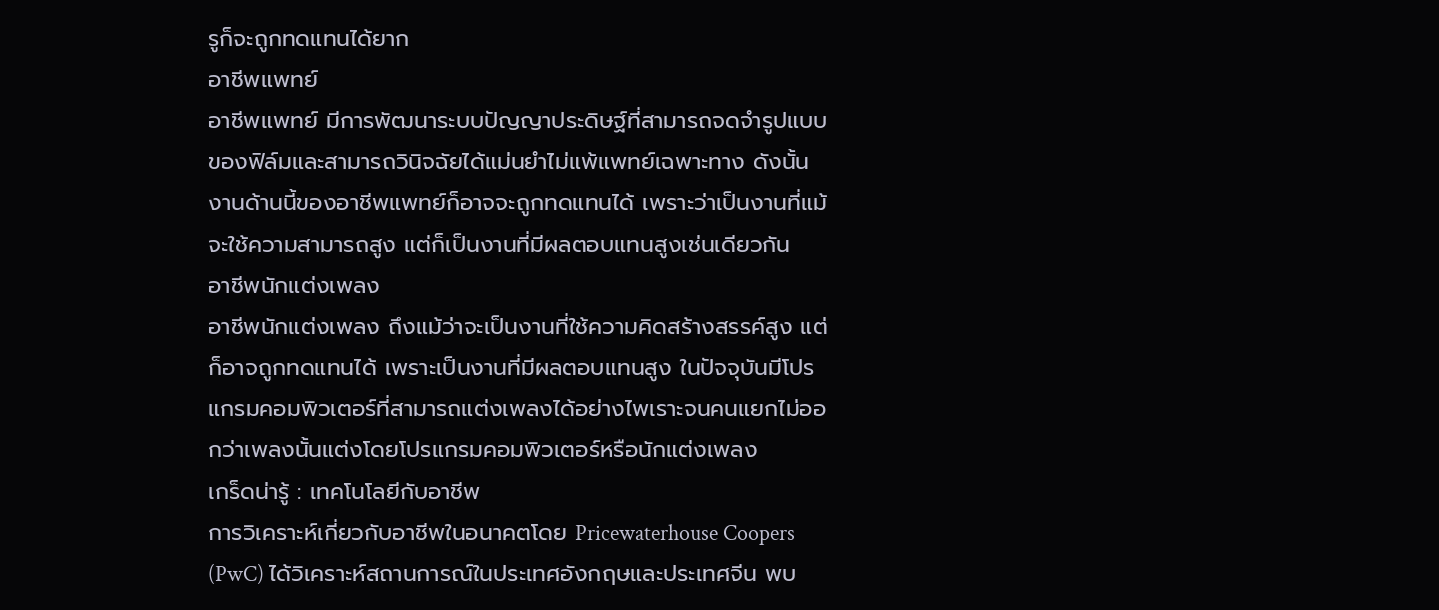รูก็จะถูกทดแทนได้ยาก
อาชีพแพทย์
อาชีพแพทย์ มีการพัฒนาระบบปัญญาประดิษฐ์ที่สามารถจดจำรูปแบบของฟิล์มและสามารถวินิจฉัยได้แม่นยำไม่แพ้แพทย์เฉพาะทาง ดังนั้น งานด้านนี้ของอาชีพแพทย์ก็อาจจะถูกทดแทนได้ เพราะว่าเป็นงานที่แม้จะใช้ความสามารถสูง แต่ก็เป็นงานที่มีผลตอบแทนสูงเช่นเดียวกัน
อาชีพนักแต่งเพลง
อาชีพนักแต่งเพลง ถึงแม้ว่าจะเป็นงานที่ใช้ความคิดสร้างสรรค์สูง แต่ก็อาจถูกทดแทนได้ เพราะเป็นงานที่มีผลตอบแทนสูง ในปัจจุบันมีโปรแกรมคอมพิวเตอร์ที่สามารถแต่งเพลงได้อย่างไพเราะจนคนแยกไม่ออกว่าเพลงนั้นแต่งโดยโปรแกรมคอมพิวเตอร์หรือนักแต่งเพลง
เกร็ดน่ารู้ : เทคโนโลยีกับอาชีพ
การวิเคราะห์เกี่ยวกับอาชีพในอนาคตโดย Pricewaterhouse Coopers (PwC) ได้วิเคราะห์สถานการณ์ในประเทศอังกฤษและประเทศจีน พบ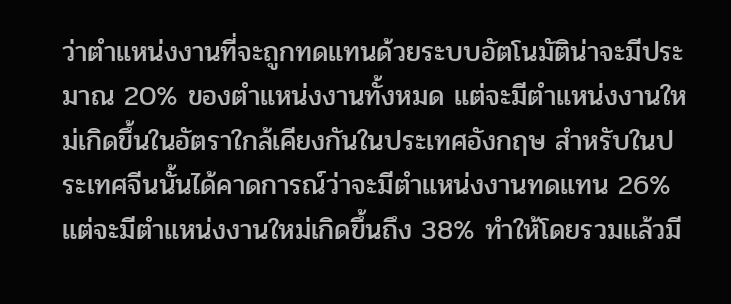ว่าตำแหน่งงานที่จะถูกทดแทนด้วยระบบอัตโนมัติน่าจะมีประมาณ 20% ของตำแหน่งงานทั้งหมด แต่จะมีตำแหน่งงานใหม่เกิดขึ้นในอัตราใกล้เคียงกันในประเทศอังกฤษ สำหรับในประเทศจีนนั้นได้คาดการณ์ว่าจะมีตำแหน่งงานทดแทน 26% แต่จะมีตำแหน่งงานใหม่เกิดขึ้นถึง 38% ทำให้โดยรวมแล้วมี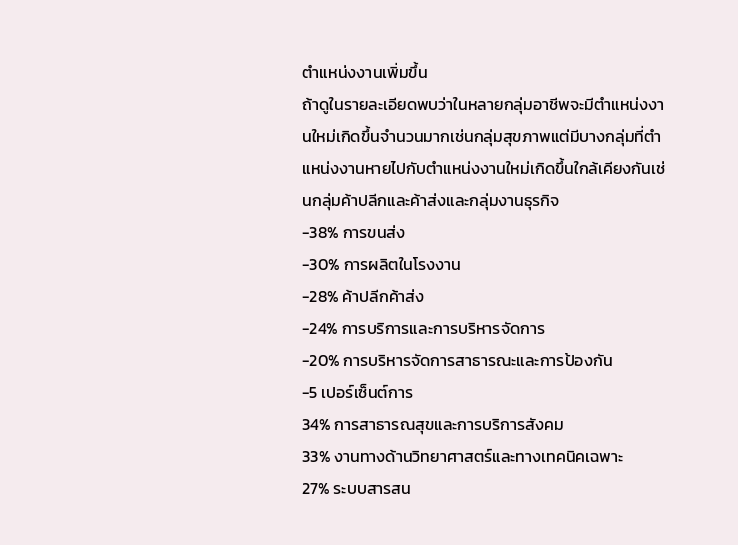ตำแหน่งงานเพิ่มขึ้น
ถ้าดูในรายละเอียดพบว่าในหลายกลุ่มอาชีพจะมีตำแหน่งงานใหม่เกิดขึ้นจำนวนมากเช่นกลุ่มสุขภาพแต่มีบางกลุ่มที่ตำแหน่งงานหายไปกับตำแหน่งงานใหม่เกิดขึ้นใกล้เคียงกันเช่นกลุ่มค้าปลีกและค้าส่งและกลุ่มงานธุรกิจ
-38% การขนส่ง
-30% การผลิตในโรงงาน
-28% ค้าปลีกค้าส่ง
-24% การบริการและการบริหารจัดการ
-20% การบริหารจัดการสาธารณะและการป้องกัน
-5 เปอร์เซ็นต์การ
34% การสาธารณสุขและการบริการสังคม
33% งานทางด้านวิทยาศาสตร์และทางเทคนิคเฉพาะ
27% ระบบสารสน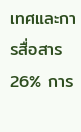เทศและการสื่อสาร
26% การ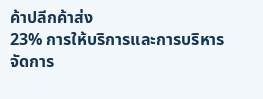ค้าปลีกค้าส่ง
23% การให้บริการและการบริหารจัดการ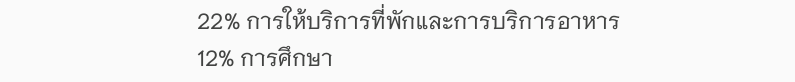22% การให้บริการที่พักและการบริการอาหาร
12% การศึกษา